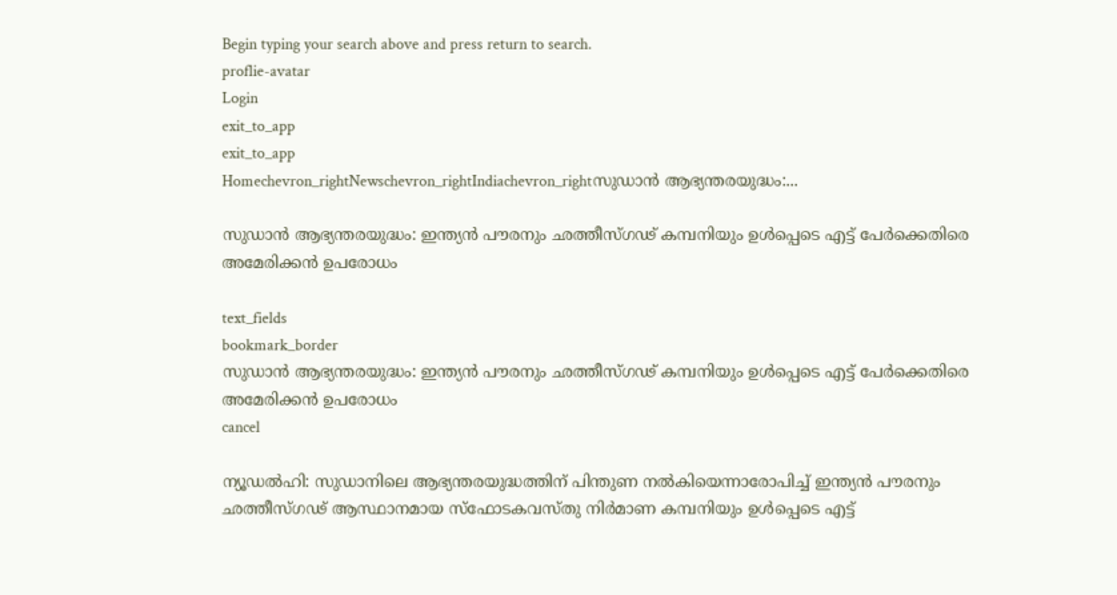Begin typing your search above and press return to search.
proflie-avatar
Login
exit_to_app
exit_to_app
Homechevron_rightNewschevron_rightIndiachevron_rightസുഡാൻ ആഭ്യന്തരയുദ്ധം:...

സുഡാൻ ആഭ്യന്തരയുദ്ധം: ഇന്ത്യൻ പൗരനും ഛത്തീസ്ഗഢ് കമ്പനിയും ഉൾപ്പെടെ എട്ട് പേർക്കെതിരെ അമേരിക്കൻ ഉപരോധം

text_fields
bookmark_border
സുഡാൻ ആഭ്യന്തരയുദ്ധം: ഇന്ത്യൻ പൗരനും ഛത്തീസ്ഗഢ് കമ്പനിയും ഉൾപ്പെടെ എട്ട് പേർക്കെതിരെ അമേരിക്കൻ ഉപരോധം
cancel

ന്യൂഡൽഹി: സുഡാനിലെ ആഭ്യന്തരയുദ്ധത്തിന് പിന്തുണ നൽകിയെന്നാരോപിച്ച് ഇന്ത്യൻ പൗരനും ഛത്തീസ്ഗഢ് ആസ്ഥാനമായ സ്ഫോടകവസ്തു നിർമാണ കമ്പനിയും ഉൾപ്പെടെ എട്ട്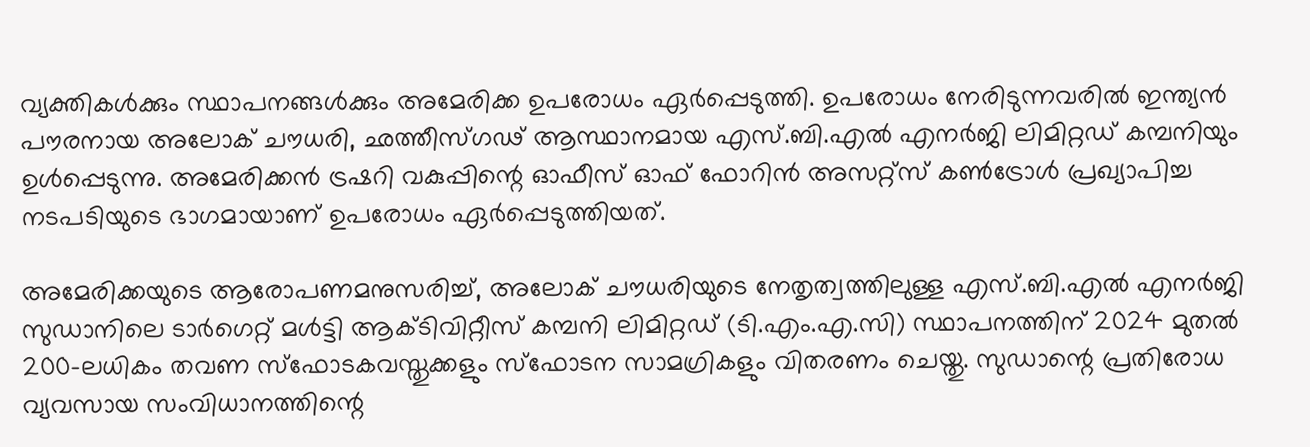വ്യക്തികൾക്കും സ്ഥാപനങ്ങൾക്കും അമേരിക്ക ഉപരോധം ഏർപ്പെടുത്തി. ഉപരോധം നേരിടുന്നവരിൽ ഇന്ത്യൻ പൗരനായ അലോക് ചൗധരി, ഛത്തീസ്ഗഢ് ആസ്ഥാനമായ എസ്.ബി.എൽ എനർജി ലിമിറ്റഡ് കമ്പനിയും ഉൾപ്പെടുന്നു. അമേരിക്കൻ ട്രഷറി വകുപ്പിന്റെ ഓഫീസ് ഓഫ് ഫോറിൻ അസറ്റ്സ് കൺട്രോൾ പ്രഖ്യാപിച്ച നടപടിയുടെ ഭാഗമായാണ് ഉപരോധം ഏർപ്പെടുത്തിയത്.

അമേരിക്കയുടെ ആരോപണമനുസരിച്ച്, അലോക് ചൗധരിയുടെ നേതൃത്വത്തിലുള്ള എസ്.ബി.എൽ എനർജി സുഡാനിലെ ടാർഗെറ്റ് മൾട്ടി ആക്ടിവിറ്റീസ് കമ്പനി ലിമിറ്റഡ് (ടി.എം.എ.സി) സ്ഥാപനത്തിന് 2024 മുതൽ 200-ലധികം തവണ സ്ഫോടകവസ്തുക്കളും സ്ഫോടന സാമഗ്രികളും വിതരണം ചെയ്തു. സുഡാന്റെ പ്രതിരോധ വ്യവസായ സംവിധാനത്തിന്റെ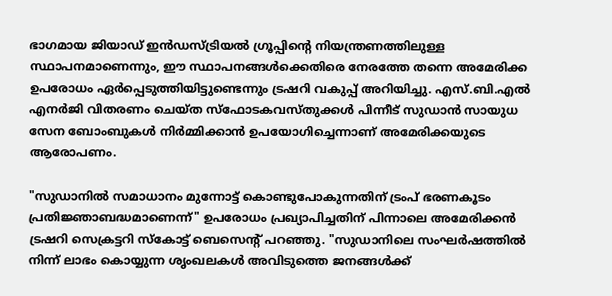ഭാഗമായ ജിയാഡ് ഇൻഡസ്ട്രിയൽ ഗ്രൂപ്പിന്റെ നിയന്ത്രണത്തിലുള്ള സ്ഥാപനമാണെന്നും, ഈ സ്ഥാപനങ്ങൾക്കെതിരെ നേരത്തേ തന്നെ അമേരിക്ക ഉപരോധം ഏർപ്പെടുത്തിയിട്ടുണ്ടെന്നും ട്രഷറി വകുപ്പ് അറിയിച്ചു. എസ്.ബി.എൽ എനർജി വിതരണം ചെയ്ത സ്ഫോടകവസ്തുക്കൾ പിന്നീട് സുഡാൻ സായുധ സേന ബോംബുകൾ നിർമ്മിക്കാൻ ഉപയോഗിച്ചെന്നാണ് അമേരിക്കയുടെ ആരോപണം.

"സുഡാനിൽ സമാധാനം മുന്നോട്ട് കൊണ്ടുപോകുന്നതിന് ട്രംപ് ഭരണകൂടം പ്രതിജ്ഞാബദ്ധമാണെന്ന്" ഉപരോധം പ്രഖ്യാപിച്ചതിന് പിന്നാലെ അമേരിക്കൻ ട്രഷറി സെക്രട്ടറി സ്കോട്ട് ബെസെന്റ് പറഞ്ഞു. "സുഡാനിലെ സംഘർഷത്തിൽ നിന്ന് ലാഭം കൊയ്യുന്ന ശൃംഖലകൾ അവിടുത്തെ ജനങ്ങൾക്ക്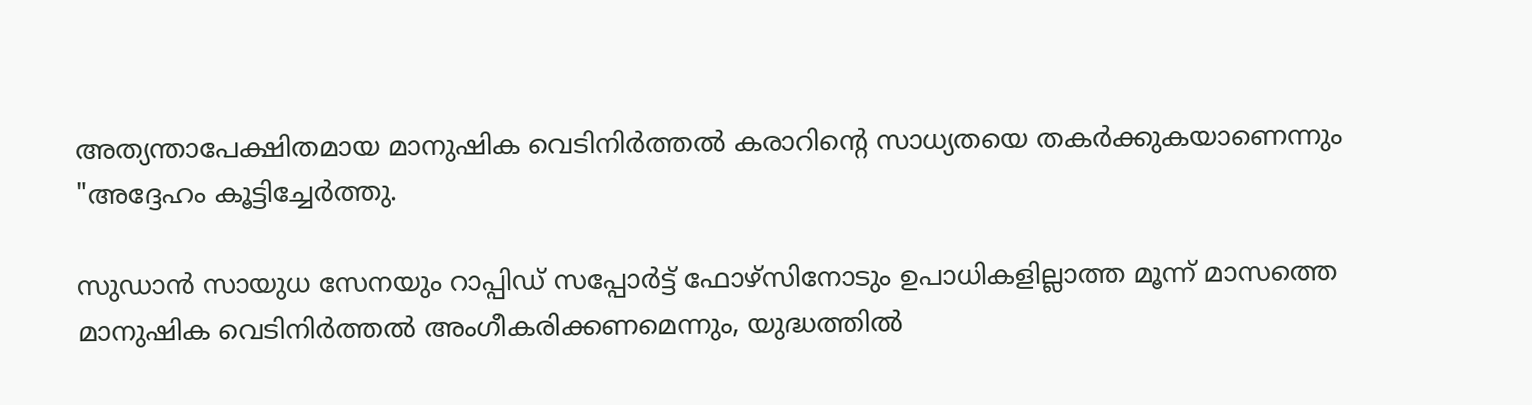അത്യന്താപേക്ഷിതമായ മാനുഷിക വെടിനിർത്തൽ കരാറിന്റെ സാധ്യതയെ തകർക്കുകയാണെന്നും "അദ്ദേഹം കൂട്ടിച്ചേർത്തു.

സുഡാൻ സായുധ സേനയും റാപ്പിഡ് സപ്പോർട്ട് ഫോഴ്‌സിനോടും ഉപാധികളില്ലാത്ത മൂന്ന് മാസത്തെ മാനുഷിക വെടിനിർത്തൽ അംഗീകരിക്കണമെന്നും, യുദ്ധത്തിൽ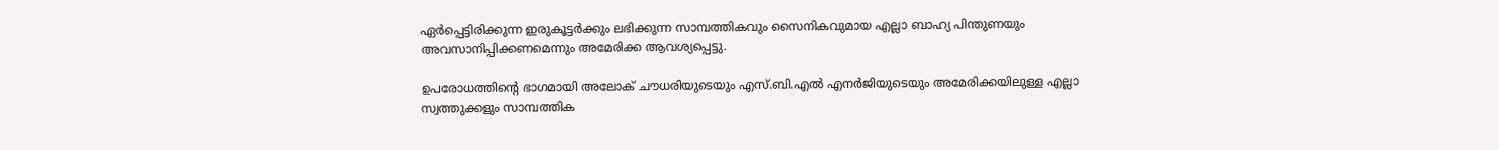ഏർപ്പെട്ടിരിക്കുന്ന ഇരുകൂട്ടർക്കും ലഭിക്കുന്ന സാമ്പത്തികവും സൈനികവുമായ എല്ലാ ബാഹ്യ പിന്തുണയും അവസാനിപ്പിക്കണമെന്നും അമേരിക്ക ആവശ്യപ്പെട്ടു.

ഉപരോധത്തിന്റെ ഭാഗമായി അലോക് ചൗധരിയുടെയും എസ്.ബി.എൽ എനർജിയുടെയും അമേരിക്കയിലുള്ള എല്ലാ സ്വത്തുക്കളും സാമ്പത്തിക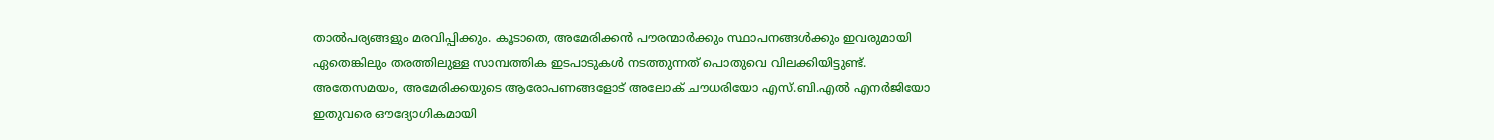താൽപര്യങ്ങളും മരവിപ്പിക്കും. കൂടാതെ, അമേരിക്കൻ പൗരന്മാർക്കും സ്ഥാപനങ്ങൾക്കും ഇവരുമായി ഏതെങ്കിലും തരത്തിലുള്ള സാമ്പത്തിക ഇടപാടുകൾ നടത്തുന്നത് പൊതുവെ വിലക്കിയിട്ടുണ്ട്. അതേസമയം, അമേരിക്കയുടെ ആരോപണങ്ങളോട് അലോക് ചൗധരിയോ എസ്.ബി.എൽ എനർജിയോ ഇതുവരെ ഔദ്യോഗികമായി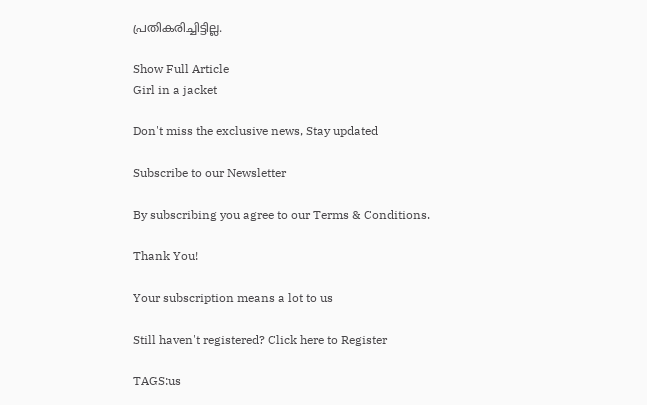പ്രതികരിച്ചിട്ടില്ല.

Show Full Article
Girl in a jacket

Don't miss the exclusive news, Stay updated

Subscribe to our Newsletter

By subscribing you agree to our Terms & Conditions.

Thank You!

Your subscription means a lot to us

Still haven't registered? Click here to Register

TAGS:us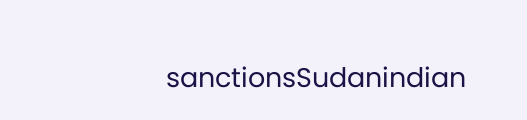sanctionsSudanindian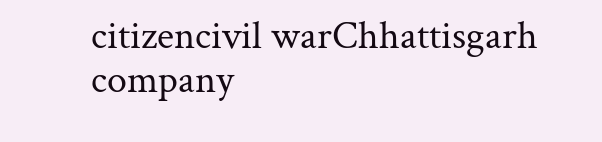citizencivil warChhattisgarh company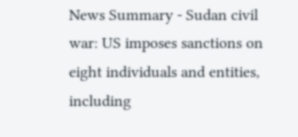News Summary - Sudan civil war: US imposes sanctions on eight individuals and entities, including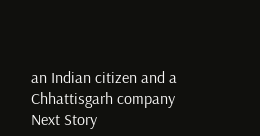an Indian citizen and a Chhattisgarh company
Next Story